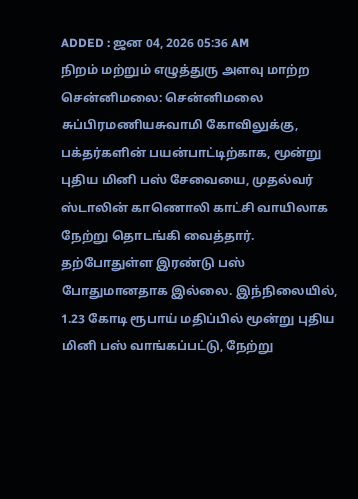ADDED : ஜன 04, 2026 05:36 AM
நிறம் மற்றும் எழுத்துரு அளவு மாற்ற
சென்னிமலை: சென்னிமலை சுப்பிரமணியசுவாமி கோவிலுக்கு, பக்தர்களின் பயன்பாட்டிற்காக, மூன்று புதிய மினி பஸ் சேவையை, முதல்வர் ஸ்டாலின் காணொலி காட்சி வாயிலாக நேற்று தொடங்கி வைத்தார்.
தற்போதுள்ள இரண்டு பஸ் போதுமானதாக இல்லை. இந்நிலையில், 1.23 கோடி ரூபாய் மதிப்பில் மூன்று புதிய மினி பஸ் வாங்கப்பட்டு, நேற்று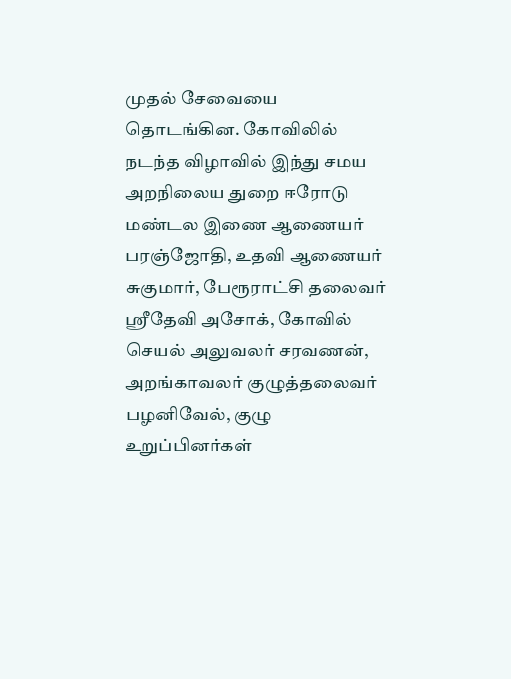முதல் சேவையை தொடங்கின. கோவிலில் நடந்த விழாவில் இந்து சமய அறநிலைய துறை ஈரோடு மண்டல இணை ஆணையர் பரஞ்ஜோதி, உதவி ஆணையர் சுகுமார், பேரூராட்சி தலைவர் ஸ்ரீதேவி அசோக், கோவில் செயல் அலுவலர் சரவணன், அறங்காவலர் குழுத்தலைவர் பழனிவேல், குழு உறுப்பினர்கள்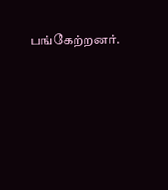பங்கேற்றனர்.